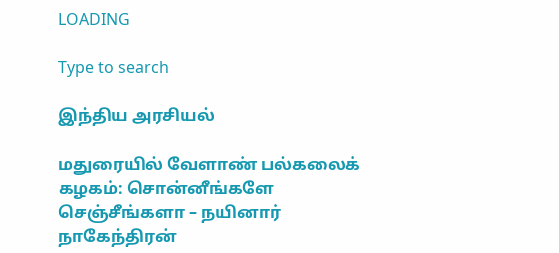LOADING

Type to search

இந்திய அரசியல்

மதுரையில் வேளாண் பல்கலைக் கழகம்: சொன்னீங்களே செஞ்சீங்களா – நயினார் நாகேந்திரன்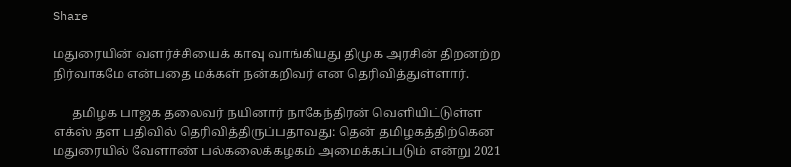Share

மதுரையின் வளர்ச்சியைக் காவு வாங்கியது திமுக அரசின் திறனற்ற நிர்வாகமே என்பதை மக்கள் நன்கறிவர் என தெரிவித்துள்ளார்.

      தமிழக பாஜக தலைவர் நயினார் நாகேந்திரன் வெளியிட்டுள்ள எக்ஸ் தள பதிவில் தெரிவித்திருப்பதாவது: தென் தமிழகத்திற்கென மதுரையில் வேளாண் பல்கலைக்கழகம் அமைக்கப்படும் என்று 2021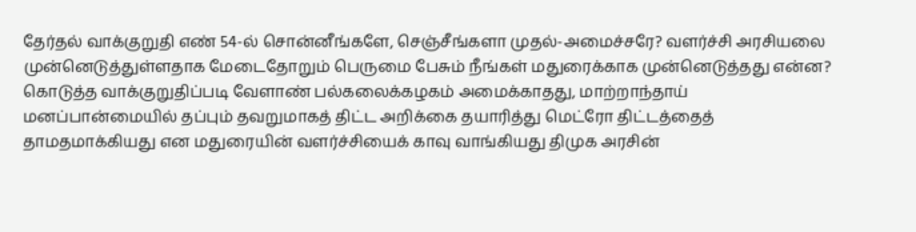தேர்தல் வாக்குறுதி எண் 54-ல் சொன்னீங்களே, செஞ்சீங்களா முதல்-அமைச்சரே? வளர்ச்சி அரசியலை முன்னெடுத்துள்ளதாக மேடைதோறும் பெருமை பேசும் நீங்கள் மதுரைக்காக முன்னெடுத்தது என்ன? கொடுத்த வாக்குறுதிப்படி வேளாண் பல்கலைக்கழகம் அமைக்காதது, மாற்றாந்தாய் மனப்பான்மையில் தப்பும் தவறுமாகத் திட்ட அறிக்கை தயாரித்து மெட்ரோ திட்டத்தைத் தாமதமாக்கியது என மதுரையின் வளர்ச்சியைக் காவு வாங்கியது திமுக அரசின்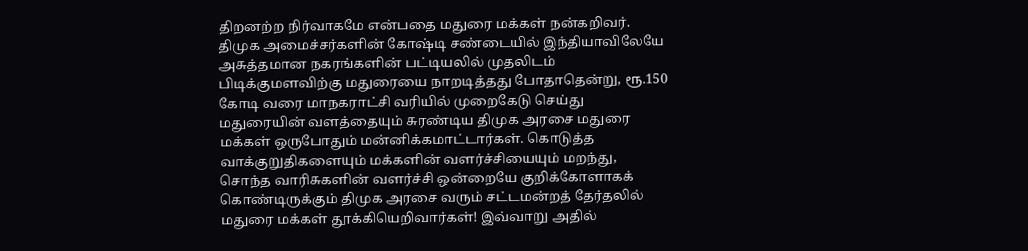திறனற்ற நிர்வாகமே என்பதை மதுரை மக்கள் நன்கறிவர். திமுக அமைச்சர்களின் கோஷ்டி சண்டையில் இந்தியாவிலேயே அசுத்தமான நகரங்களின் பட்டியலில் முதலிடம் பிடிக்குமளவிற்கு மதுரையை நாறடித்தது போதாதென்று, ரூ.150 கோடி வரை மாநகராட்சி வரியில் முறைகேடு செய்து மதுரையின் வளத்தையும் சுரண்டிய திமுக அரசை மதுரை மக்கள் ஒருபோதும் மன்னிக்கமாட்டார்கள். கொடுத்த வாக்குறுதிகளையும் மக்களின் வளர்ச்சியையும் மறந்து, சொந்த வாரிசுகளின் வளர்ச்சி ஒன்றையே குறிக்கோளாகக் கொண்டிருக்கும் திமுக அரசை வரும் சட்டமன்றத் தேர்தலில் மதுரை மக்கள் தூக்கியெறிவார்கள்! இவ்வாறு அதில்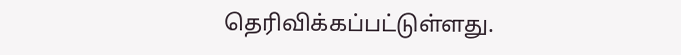தெரிவிக்கப்பட்டுள்ளது.